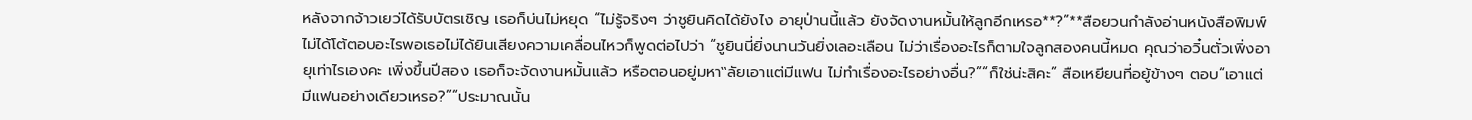หลังจากจ้าวเยว่ได้รับบัตรเชิญ เธอก็บ่นไม่หยุด “ไม่รู้จริงๆ ว่าชูยินคิดได้ยังไง อายุป่านนี้แล้ว ยังจัดงานหมั้นให้ลูกอีกเหรอ**?”**สือยวนกำลังอ่านหนังสือพิมพ์ ไม่ได้โต้ตอบอะไรพอเธอไม่ได้ยินเสียงความเคลื่อนไหวก็พูดต่อไปว่า “ชูยินนี่ยิ่งนานวันยิ่งเลอะเลือน ไม่ว่าเรื่องอะไรก็ตามใจลูกสองคนนี้หมด คุณว่าอวิ๋นตั่วเพิ่งอายุเท่าไรเองคะ เพิ่งขึ้นปีสอง เธอก็จะจัดงานหมั้นแล้ว หรือตอนอยู่มหา‟ลัยเอาแต่มีแฟน ไม่ทำเรื่องอะไรอย่างอื่น?”“ก็ใช่น่ะสิคะ” สือเหยียนที่อยู้ข้างๆ ตอบ“เอาแต่มีแฟนอย่างเดียวเหรอ?”“ประมาณนั้น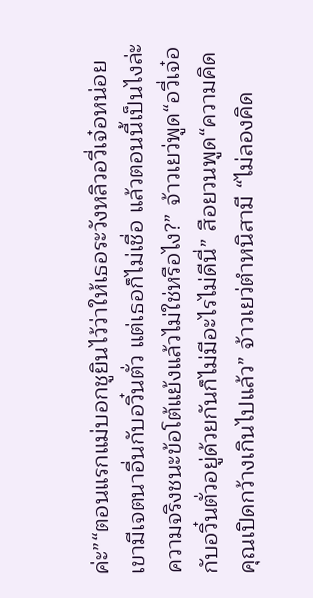ค่ะ”“ตอนแรกแม่บอกชูยินไว้ว่าให้เธอระวังหลิวอวี่เจ๋อหน่อย เขามีเจตนาอื่นกับอวิ๋นตั่ว แต่เธอก็ไม่เชื่อ แล้วตอนนี้เป็นไงล่ะ ความจริงชนะข้อโต้แย้งแล้วไม่ใช่หรือไง?” จ้าวเยว่พูด“อวี่เจ๋อกับอวิ๋นตั่วอยู่ด้วยกันก็ไม่มีอะไรไม่ดีนี่” สือยวนพูด“ความคิดคุณเปิดกว้างเกินไปแล้ว” จ้าวเยว่ตำหนิสามี “ไม่ลองคิด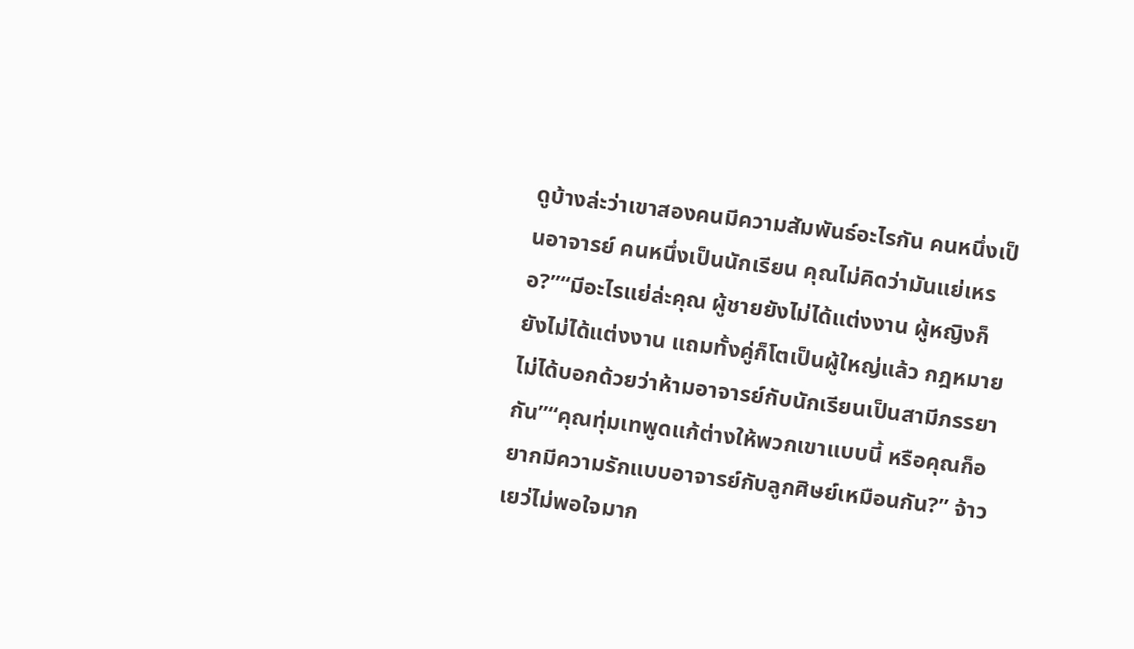ดูบ้างล่ะว่าเขาสองคนมีความสัมพันธ์อะไรกัน คนหนึ่งเป็นอาจารย์ คนหนึ่งเป็นนักเรียน คุณไม่คิดว่ามันแย่เหรอ?”“มีอะไรแย่ล่ะคุณ ผู้ชายยังไม่ได้แต่งงาน ผู้หญิงก็ยังไม่ได้แต่งงาน แถมทั้งคู่ก็โตเป็นผู้ใหญ่แล้ว กฎหมายไม่ได้บอกด้วยว่าห้ามอาจารย์กับนักเรียนเป็นสามีภรรยากัน”“คุณทุ่มเทพูดแก้ต่างให้พวกเขาแบบนี้ หรือคุณก็อยากมีความรักแบบอาจารย์กับลูกศิษย์เหมือนกัน?” จ้าวเยว่ไม่พอใจมาก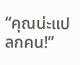“คุณน่ะแปลกคน!”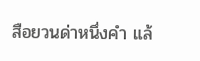สือยวนด่าหนึ่งคำ แล้